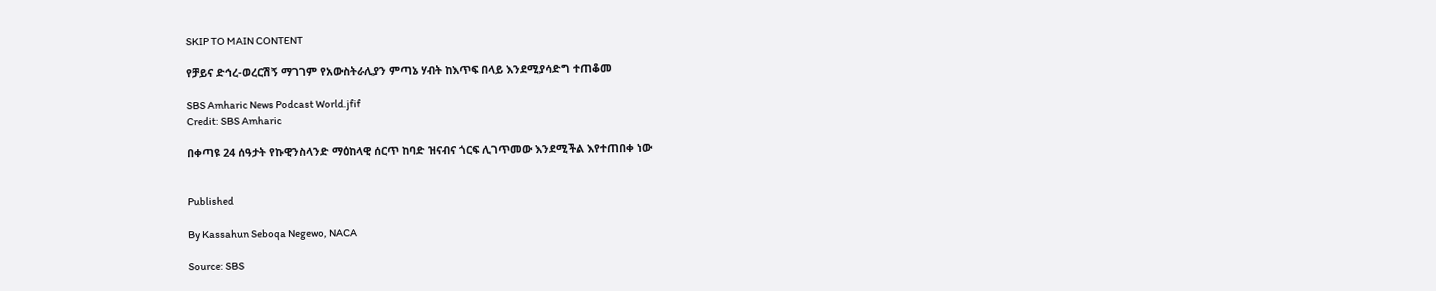SKIP TO MAIN CONTENT

የቻይና ድኅረ-ወረርሽኝ ማገገም የአውስትራሊያን ምጣኔ ሃብት ከእጥፍ በላይ እንደሚያሳድግ ተጠቆመ

SBS Amharic News Podcast World.jfif
Credit: SBS Amharic

በቀጣዩ 24 ሰዓታት የኩዊንስላንድ ማዕከላዊ ሰርጥ ከባድ ዝናብና ጎርፍ ሊገጥመው እንደሚችል እየተጠበቀ ነው


Published

By Kassahun Seboqa Negewo, NACA

Source: SBS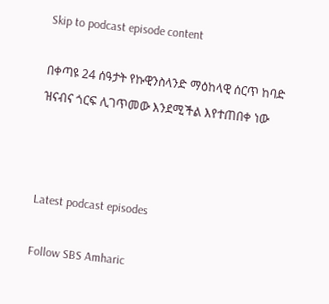Skip to podcast episode content

በቀጣዩ 24 ሰዓታት የኩዊንስላንድ ማዕከላዊ ሰርጥ ከባድ ዝናብና ጎርፍ ሊገጥመው እንደሚችል እየተጠበቀ ነው



Latest podcast episodes

Follow SBS Amharic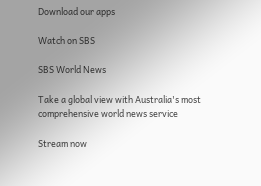Download our apps

Watch on SBS

SBS World News

Take a global view with Australia's most comprehensive world news service

Stream now